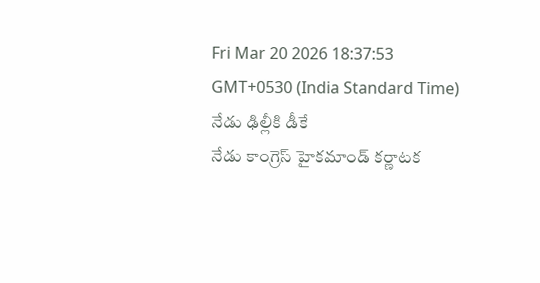Fri Mar 20 2026 18:37:53 GMT+0530 (India Standard Time)
నేడు ఢిల్లీకి డీకే
నేడు కాంగ్రెస్ హైకమాండ్ కర్ణాటక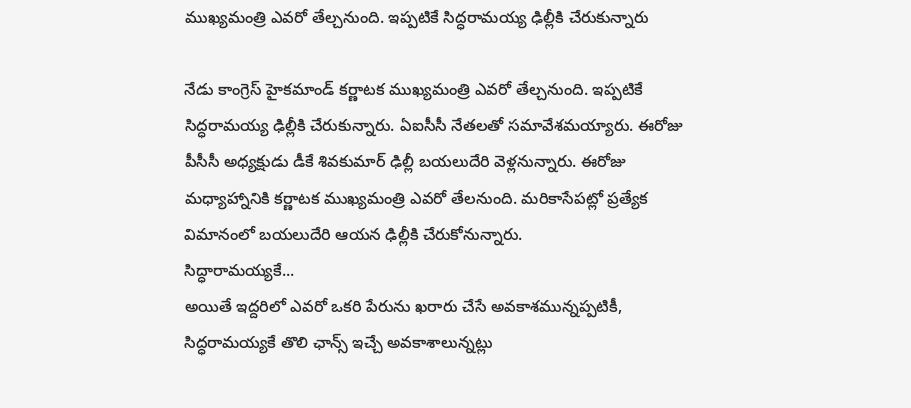ముఖ్యమంత్రి ఎవరో తేల్చనుంది. ఇప్పటికే సిద్ధరామయ్య ఢిల్లీకి చేరుకున్నారు

నేడు కాంగ్రెస్ హైకమాండ్ కర్ణాటక ముఖ్యమంత్రి ఎవరో తేల్చనుంది. ఇప్పటికే సిద్ధరామయ్య ఢిల్లీకి చేరుకున్నారు. ఏఐసీసీ నేతలతో సమావేశమయ్యారు. ఈరోజు పీసీసీ అధ్యక్షుడు డీకే శివకుమార్ ఢిల్లీ బయలుదేరి వెళ్లనున్నారు. ఈరోజు మధ్యాహ్నానికి కర్ణాటక ముఖ్యమంత్రి ఎవరో తేలనుంది. మరికాసేపట్లో ప్రత్యేక విమానంలో బయలుదేరి ఆయన ఢిల్లీకి చేరుకోనున్నారు.
సిద్ధారామయ్యకే...
అయితే ఇద్దరిలో ఎవరో ఒకరి పేరును ఖరారు చేసే అవకాశమున్నప్పటికీ, సిద్ధరామయ్యకే తొలి ఛాన్స్ ఇచ్చే అవకాశాలున్నట్లు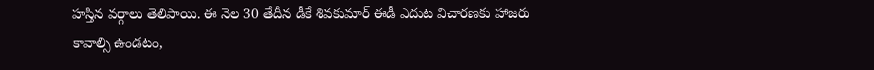హస్తిన వర్గాలు తెలిపాయి. ఈ నెల 30 తేదీన డీకే శివకుమార్ ఈడీ ఎదుట విచారణకు హాజరు కావాల్సి ఉండటం,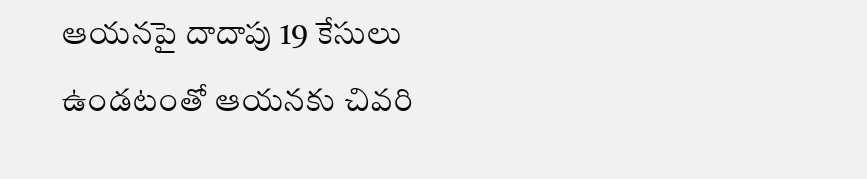ఆయనపై దాదాపు 19 కేసులు ఉండటంతో ఆయనకు చివరి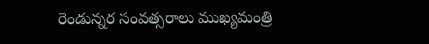రెండున్నర సంవత్సరాలు ముఖ్యమంత్రి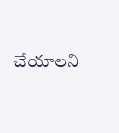చేయాలని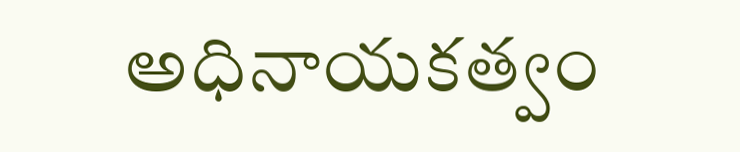అధినాయకత్వం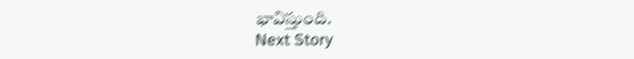భావిస్తుంది.
Next Story